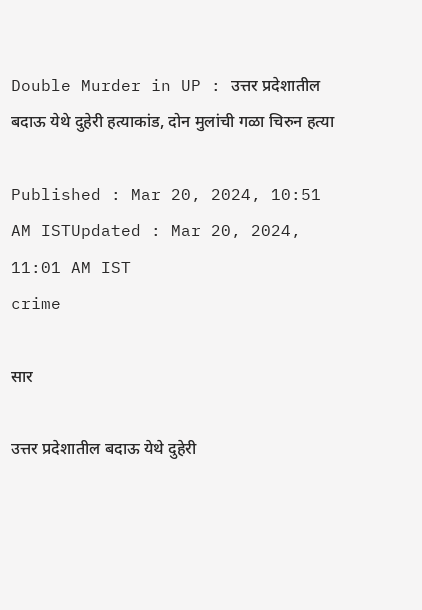Double Murder in UP : उत्तर प्रदेशातील बदाऊ येथे दुहेरी हत्याकांड, दोन मुलांची गळा चिरुन हत्या

Published : Mar 20, 2024, 10:51 AM ISTUpdated : Mar 20, 2024, 11:01 AM IST
crime

सार

उत्तर प्रदेशातील बदाऊ येथे दुहेरी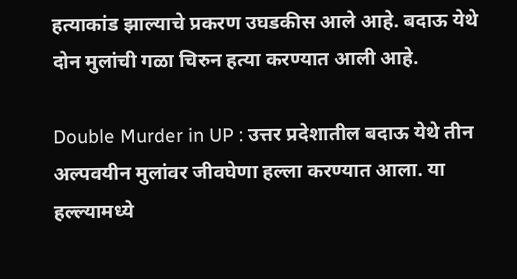हत्याकांड झाल्याचे प्रकरण उघडकीस आले आहे. बदाऊ येथे दोन मुलांची गळा चिरुन हत्या करण्यात आली आहे.

Double Murder in UP : उत्तर प्रदेशातील बदाऊ येथे तीन अल्पवयीन मुलांवर जीवघेणा हल्ला करण्यात आला. या हल्ल्यामध्ये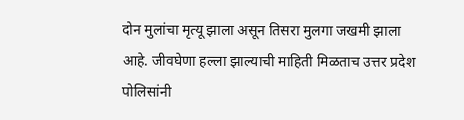दोन मुलांचा मृत्यू झाला असून तिसरा मुलगा जखमी झाला आहे. जीवघेणा हल्ला झाल्याची माहिती मिळताच उत्तर प्रदेश पोलिसांनी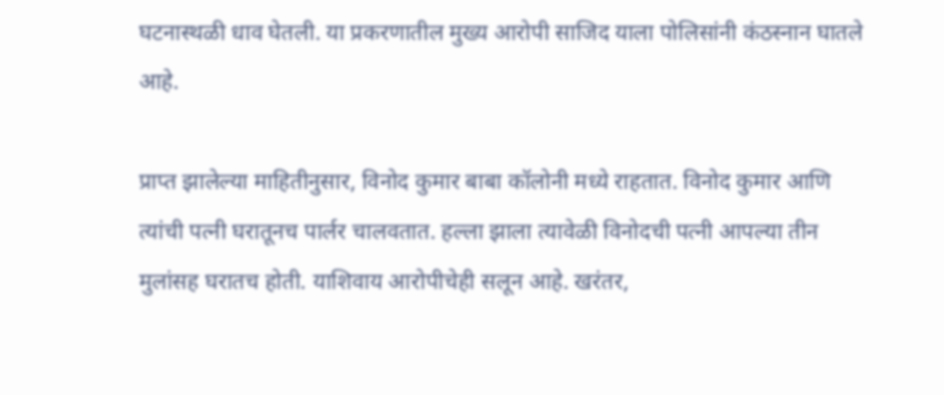घटनास्थळी धाव घेतली. या प्रकरणातील मुख्य आरोपी साजिद याला पोलिसांनी कंठस्नान घातले आहे.

प्राप्त झालेल्या माहितीनुसार, विनोद कुमार बाबा कॉलोनी मध्ये राहतात. विनोद कुमार आणि त्यांची पत्नी घरातूनच पार्लर चालवतात. हल्ला झाला त्यावेळी विनोदची पत्नी आपल्या तीन मुलांसह घरातच होती. याशिवाय आरोपीचेही सलून आहे. खरंतर,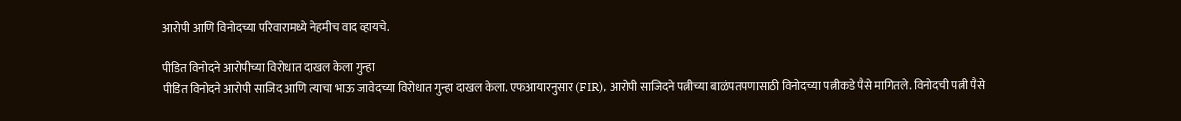आरोपी आणि विनोदच्या परिवारामध्ये नेहमीच वाद व्हायचे.

पीडित विनोदने आरोपीच्या विरोधात दाखल केला गुन्हा
पीडित विनोदने आरोपी साजिद आणि त्याचा भाऊ जावेदच्या विरोधात गुन्हा दाखल केला. एफआयारनुसार (FIR), आरोपी साजिदने पत्नीच्या बाळंपतपणासाठी विनोदच्या पत्नीकडे पैसे मागितले. विनोदची पत्नी पैसे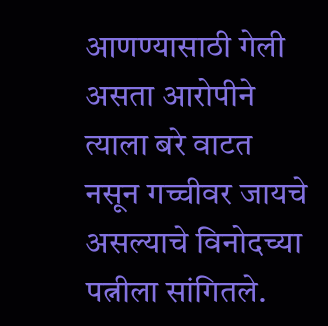आणण्यासाठी गेली असता आरोपीने त्याला बरे वाटत नसून गच्चीवर जायचे असल्याचे विनोदच्या पत्नीला सांगितले.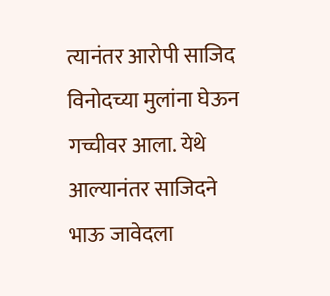त्यानंतर आरोपी साजिद विनोदच्या मुलांना घेऊन गच्चीवर आला. येथे आल्यानंतर साजिदने भाऊ जावेदला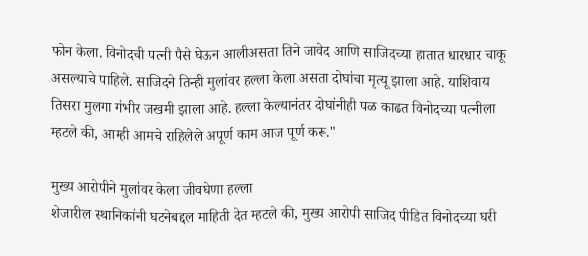फोन केला. विनोदची पत्नी पैसे घेऊन आलीअसता तिने जावेद आणि साजिदच्या हातात धारधार चाकू असल्याचे पाहिले. साजिदने तिन्ही मुलांवर हल्ला केला असता दोघांचा मृत्यू झाला आहे. याशिवाय तिसरा मुलगा गंभीर जखमी झाला आहे. हल्ला केल्यानंतर दोघांनीही पळ काढत विनोदच्या पत्नीला म्हटले की, आम्ही आमचे राहिलेले अपूर्ण काम आज पूर्ण करू."

मुख्य आरोपीने मुलांवर केला जीवघेणा हल्ला
शेजारील स्थानिकांनी घटनेबद्दल माहिती देत म्हटले की, मुख्य आरोपी साजिद पीडित विनोदच्या घरी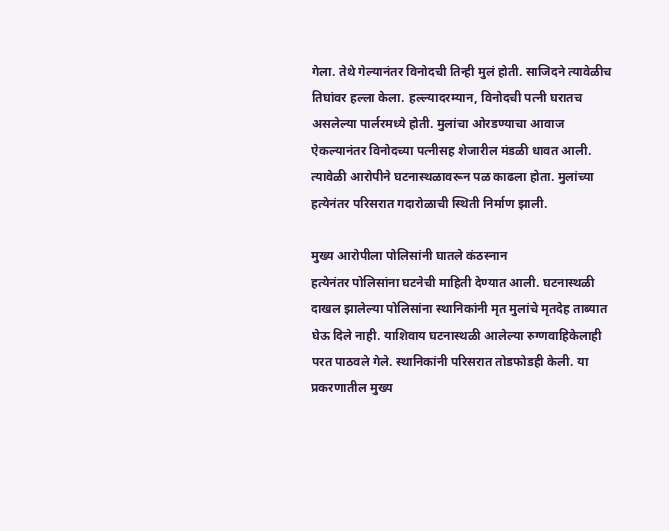गेला. तेथे गेल्यानंतर विनोदची तिन्ही मुलं होती. साजिदने त्यावेळीच तिघांवर हल्ला केला. हल्ल्यादरम्यान, विनोदची पत्नी घरातच असलेल्या पार्लरमध्ये होती. मुलांचा ओरडण्याचा आवाज ऐकल्यानंतर विनोदच्या पत्नीसह शेजारील मंडळी धावत आली. त्यावेळी आरोपीने घटनास्थळावरून पळ काढला होता. मुलांच्या हत्येनंतर परिसरात गदारोळाची स्थिती निर्माण झाली.

मुख्य आरोपीला पोलिसांनी घातले कंठस्नान
हत्येनंतर पोलिसांना घटनेची माहिती देण्यात आली. घटनास्थळी दाखल झालेल्या पोलिसांना स्थानिकांनी मृत मुलांचे मृतदेह ताब्यात घेऊ दिले नाही. याशिवाय घटनास्थळी आलेल्या रुग्णवाहिकेलाही परत पाठवले गेले. स्थानिकांनी परिसरात तोडफोडही केली. या प्रकरणातील मुख्य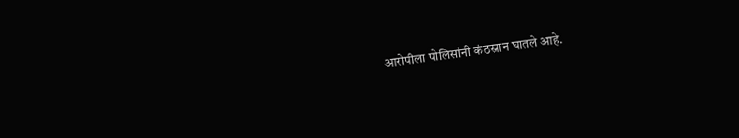आरोपीला पोलिसांनी कंठस्नान घातले आहे.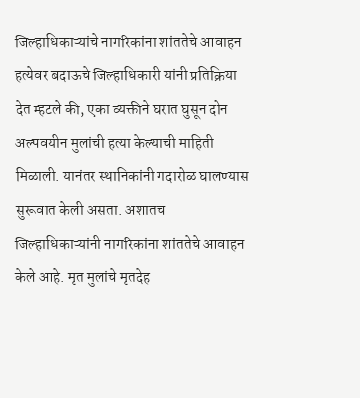जिल्हाधिकाऱ्यांचे नागरिकांना शांततेचे आवाहन
हत्येवर बदाऊचे जिल्हाधिकारी यांनी प्रतिक्रिया देत म्हटले की, एका व्यक्तीने घरात घुसून दोन अल्पवयीन मुलांची हत्या केल्याची माहिती मिळाली. यानंतर स्थानिकांनी गदारोळ घालण्यास सुरूवात केली असता. अशातच जिल्हाधिकाऱ्यांनी नागरिकांना शांततेचे आवाहन केले आहे. मृत मुलांचे मृतदेह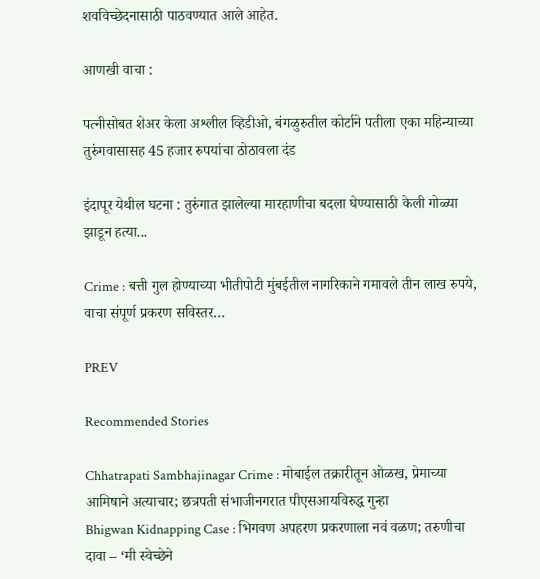शवविच्छेदनासाठी पाठवण्यात आले आहेत.

आणखी वाचा :

पत्नीसोबत शेअर केला अश्लील व्हिडीओ, बंगळुरुतील कोर्टाने पतीला एका महिन्याच्या तुरुंगवासासह 45 हजार रुपयांचा ठोठावला दंड

इंदापूर येथील घटना : तुरुंगात झालेल्या मारहाणीचा बदला घेण्यासाठी केली गोळ्या झाडून हत्या...

Crime : बत्ती गुल होण्याच्या भीतीपोटी मुंबईतील नागरिकाने गमावले तीन लाख रुपये, वाचा संपूर्ण प्रकरण सविस्तर…

PREV

Recommended Stories

Chhatrapati Sambhajinagar Crime : मोबाईल तक्रारीतून ओळख, प्रेमाच्या आमिषाने अत्याचार; छत्रपती संभाजीनगरात पीएसआयविरुद्ध गुन्हा
Bhigwan Kidnapping Case : भिगवण अपहरण प्रकरणाला नवं वळण; तरुणीचा दावा – ‘मी स्वेच्छेने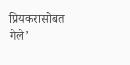प्रियकरासोबत गेले’